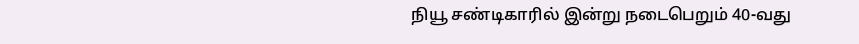நியூ சண்டிகாரில் இன்று நடைபெறும் 40-வது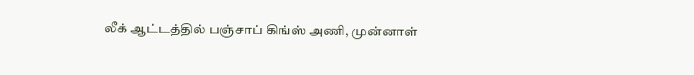லீக் ஆட்டத்தில் பஞ்சாப் கிங்ஸ் அணி, முன்னாள்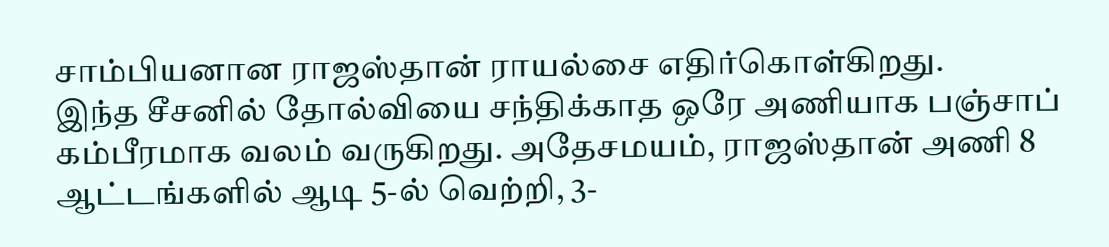சாம்பியனான ராஜஸ்தான் ராயல்சை எதிர்கொள்கிறது.
இந்த சீசனில் தோல்வியை சந்திக்காத ஒரே அணியாக பஞ்சாப் கம்பீரமாக வலம் வருகிறது. அதேசமயம், ராஜஸ்தான் அணி 8 ஆட்டங்களில் ஆடி 5-ல் வெற்றி, 3-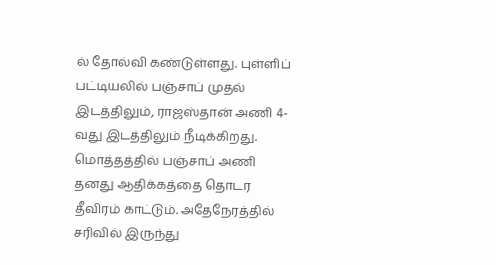ல் தோல்வி கண்டுள்ளது. புள்ளிப் பட்டியலில் பஞ்சாப் முதல் இடத்திலும், ராஜஸ்தான் அணி 4-வது இடத்திலும் நீடிக்கிறது.
மொத்தத்தில் பஞ்சாப் அணி தனது ஆதிக்கத்தை தொடர தீவிரம் காட்டும். அதேநேரத்தில் சரிவில் இருந்து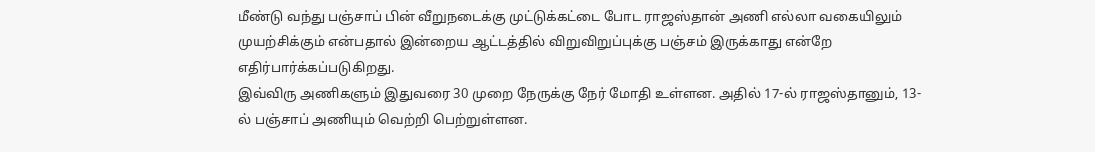மீண்டு வந்து பஞ்சாப் பின் வீறுநடைக்கு முட்டுக்கட்டை போட ராஜஸ்தான் அணி எல்லா வகையிலும் முயற்சிக்கும் என்பதால் இன்றைய ஆட்டத்தில் விறுவிறுப்புக்கு பஞ்சம் இருக்காது என்றே எதிர்பார்க்கப்படுகிறது.
இவ்விரு அணிகளும் இதுவரை 30 முறை நேருக்கு நேர் மோதி உள்ளன. அதில் 17-ல் ராஜஸ்தானும், 13-ல் பஞ்சாப் அணியும் வெற்றி பெற்றுள்ளன.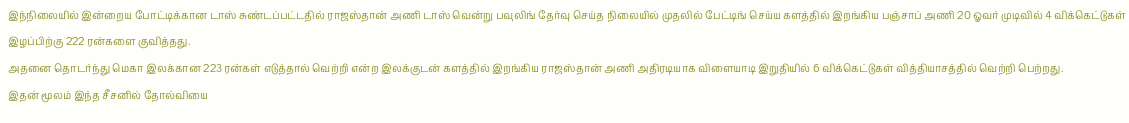இந்நிலையில் இன்றைய போட்டிக்கான டாஸ் சுண்டப்பட்டதில் ராஜஸ்தான் அணி டாஸ் வென்று பவுலிங் தேர்வு செய்த நிலையில் முதலில் பேட்டிங் செய்ய களத்தில் இறங்கிய பஞ்சாப் அணி 20 ஓவர் முடிவில் 4 விக்கெட்டுகள் இழப்பிற்கு 222 ரன்களை குவித்தது.
அதனை தொடர்ந்து மெகா இலக்கான 223 ரன்கள் எடுத்தால் வெற்றி என்ற இலக்குடன் களத்தில் இறங்கிய ராஜஸ்தான் அணி அதிரடியாக விளையாடி இறுதியில் 6 விக்கெட்டுகள் வித்தியாசத்தில் வெற்றி பெற்றது.
இதன் மூலம் இந்த சீசனில் தோல்வியை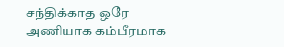சந்திக்காத ஒரே அணியாக கம்பீரமாக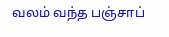வலம் வந்த பஞ்சாப்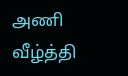அணி வீழ்த்தி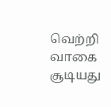வெற்றி வாகை சூடியது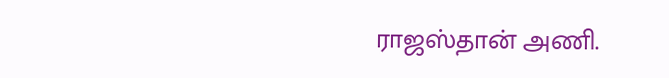ராஜஸ்தான் அணி.